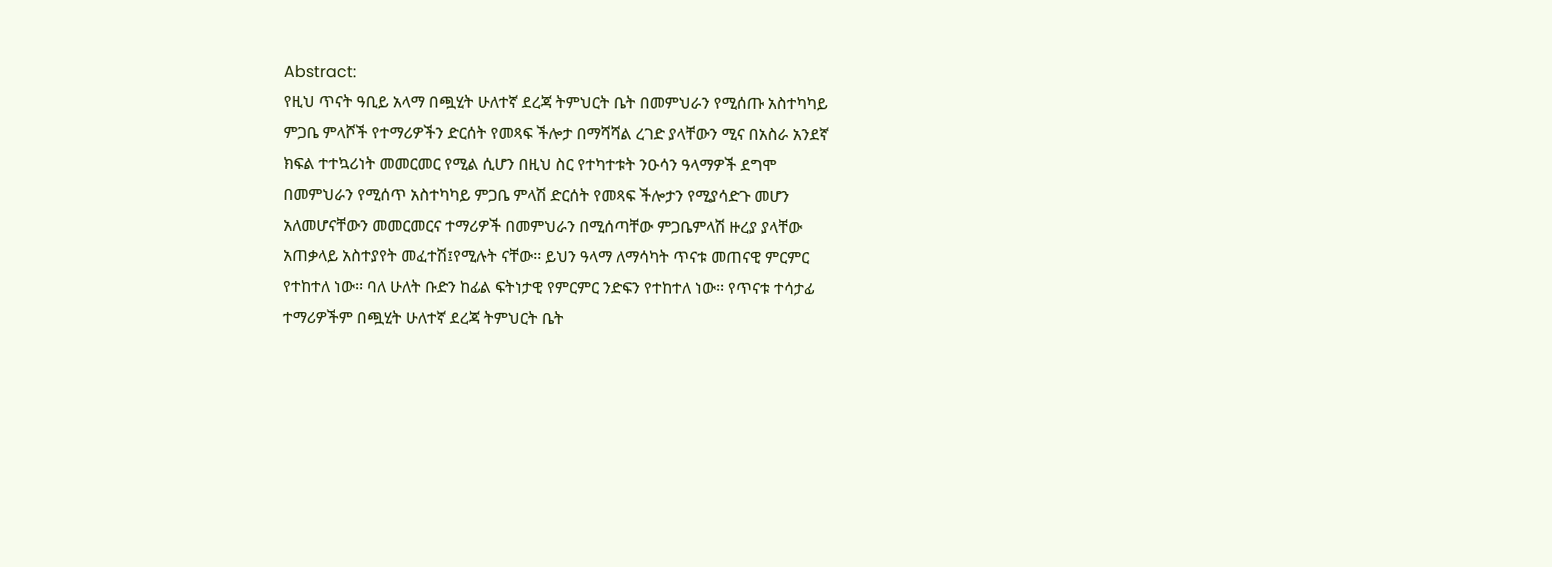Abstract:
የዚህ ጥናት ዓቢይ አላማ በጯሂት ሁለተኛ ደረጃ ትምህርት ቤት በመምህራን የሚሰጡ አስተካካይ
ምጋቤ ምላሾች የተማሪዎችን ድርሰት የመጻፍ ችሎታ በማሻሻል ረገድ ያላቸውን ሚና በአስራ አንደኛ
ክፍል ተተኳሪነት መመርመር የሚል ሲሆን በዚህ ስር የተካተቱት ንዑሳን ዓላማዎች ደግሞ
በመምህራን የሚሰጥ አስተካካይ ምጋቤ ምላሽ ድርሰት የመጻፍ ችሎታን የሚያሳድጉ መሆን
አለመሆናቸውን መመርመርና ተማሪዎች በመምህራን በሚሰጣቸው ምጋቤምላሽ ዙረያ ያላቸው
አጠቃላይ አስተያየት መፈተሽ፤የሚሉት ናቸው፡፡ ይህን ዓላማ ለማሳካት ጥናቱ መጠናዊ ምርምር
የተከተለ ነው፡፡ ባለ ሁለት ቡድን ከፊል ፍትነታዊ የምርምር ንድፍን የተከተለ ነው፡፡ የጥናቱ ተሳታፊ
ተማሪዎችም በጯሂት ሁለተኛ ደረጃ ትምህርት ቤት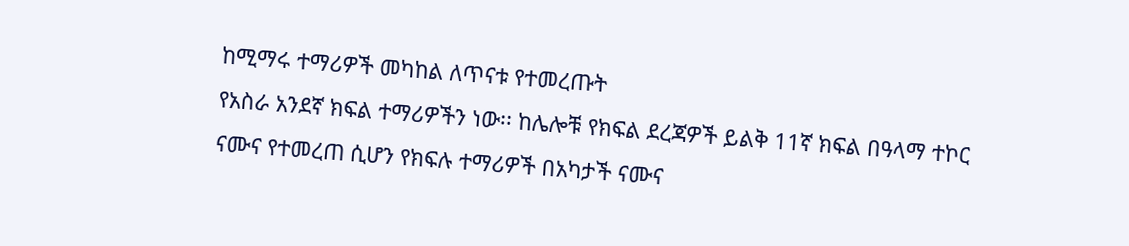ከሚማሩ ተማሪዎች መካከል ለጥናቱ የተመረጡት
የአስራ አንደኛ ክፍል ተማሪዎችን ነው፡፡ ከሌሎቹ የክፍል ደረጃዎች ይልቅ 11ኛ ክፍል በዓላማ ተኮር
ናሙና የተመረጠ ሲሆን የክፍሉ ተማሪዎች በአካታች ናሙና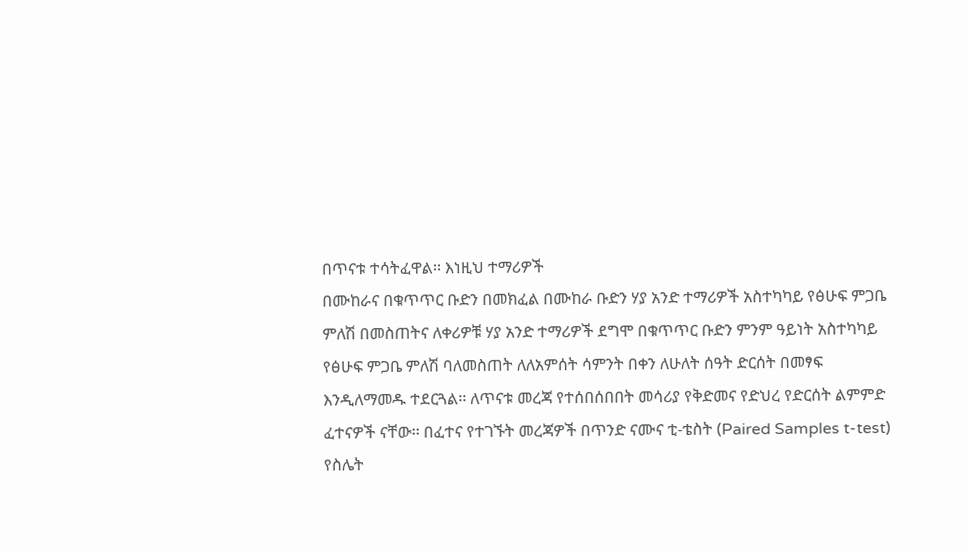በጥናቱ ተሳትፈዋል፡፡ እነዚህ ተማሪዎች
በሙከራና በቁጥጥር ቡድን በመክፈል በሙከራ ቡድን ሃያ አንድ ተማሪዎች አስተካካይ የፅሁፍ ምጋቤ
ምለሽ በመስጠትና ለቀሪዎቹ ሃያ አንድ ተማሪዎች ደግሞ በቁጥጥር ቡድን ምንም ዓይነት አስተካካይ
የፅሁፍ ምጋቤ ምለሽ ባለመስጠት ለለአምሰት ሳምንት በቀን ለሁለት ሰዓት ድርሰት በመፃፍ
እንዲለማመዱ ተደርጓል፡፡ ለጥናቱ መረጃ የተሰበሰበበት መሳሪያ የቅድመና የድህረ የድርሰት ልምምድ
ፈተናዎች ናቸው፡፡ በፈተና የተገኙት መረጃዎች በጥንድ ናሙና ቲ-ቴስት (Paired Samples t-test)
የስሌት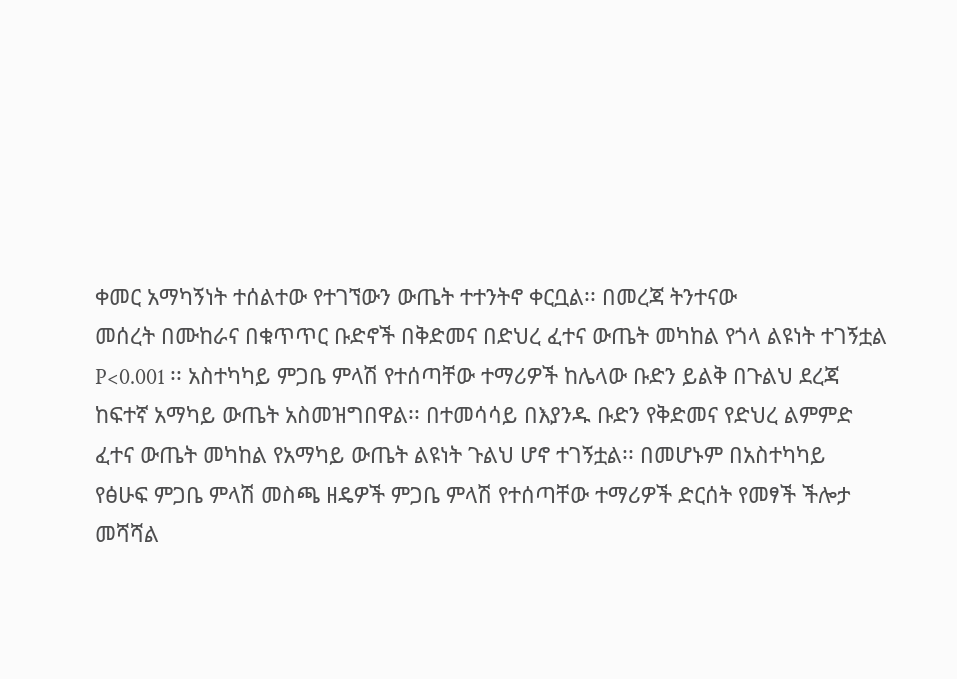ቀመር አማካኝነት ተሰልተው የተገኘውን ውጤት ተተንትኖ ቀርቧል፡፡ በመረጃ ትንተናው
መሰረት በሙከራና በቁጥጥር ቡድኖች በቅድመና በድህረ ፈተና ውጤት መካከል የጎላ ልዩነት ተገኝቷል
P<0.001 ፡፡ አስተካካይ ምጋቤ ምላሽ የተሰጣቸው ተማሪዎች ከሌላው ቡድን ይልቅ በጉልህ ደረጃ
ከፍተኛ አማካይ ውጤት አስመዝግበዋል፡፡ በተመሳሳይ በእያንዱ ቡድን የቅድመና የድህረ ልምምድ
ፈተና ውጤት መካከል የአማካይ ውጤት ልዩነት ጉልህ ሆኖ ተገኝቷል፡፡ በመሆኑም በአስተካካይ
የፅሁፍ ምጋቤ ምላሽ መስጫ ዘዴዎች ምጋቤ ምላሽ የተሰጣቸው ተማሪዎች ድርሰት የመፃች ችሎታ
መሻሻል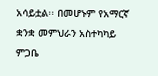አሳይቷል፡፡ በመሆኑም የአማርኛ ቋንቋ መምህራን አስተካካይ ምጋቤ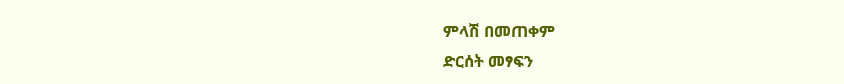ምላሽ በመጠቀም
ድርሰት መፃፍን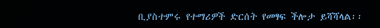ቢያስተምሩ የተማሪዎች ድርሰት የመፃፍ ችሎታ ይሻሻላል፡፡